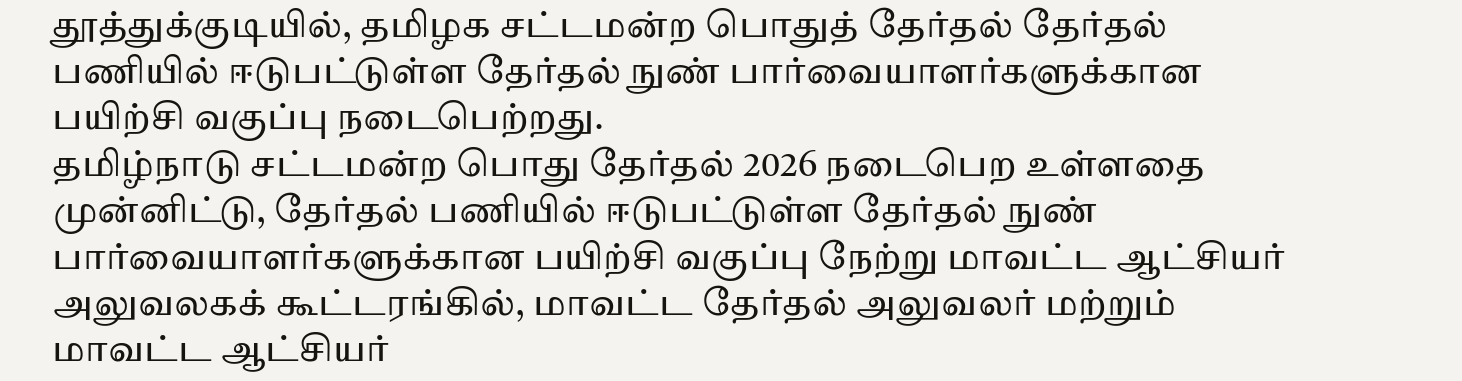தூத்துக்குடியில், தமிழக சட்டமன்ற பொதுத் தேர்தல் தேர்தல் பணியில் ஈடுபட்டுள்ள தேர்தல் நுண் பார்வையாளர்களுக்கான பயிற்சி வகுப்பு நடைபெற்றது.
தமிழ்நாடு சட்டமன்ற பொது தேர்தல் 2026 நடைபெற உள்ளதை முன்னிட்டு, தேர்தல் பணியில் ஈடுபட்டுள்ள தேர்தல் நுண் பார்வையாளர்களுக்கான பயிற்சி வகுப்பு நேற்று மாவட்ட ஆட்சியர் அலுவலகக் கூட்டரங்கில், மாவட்ட தேர்தல் அலுவலர் மற்றும் மாவட்ட ஆட்சியர்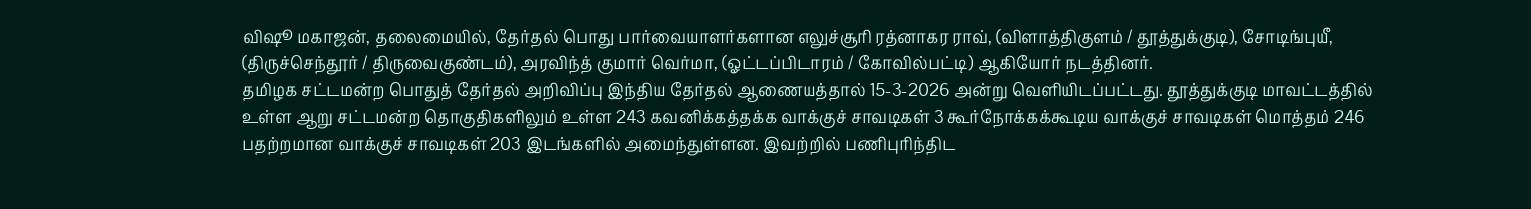விஷூ மகாஜன், தலைமையில், தேர்தல் பொது பார்வையாளர்களான எலுச்சூரி ரத்னாகர ராவ், (விளாத்திகுளம் / தூத்துக்குடி), சோடிங்புயீ, (திருச்செந்தூர் / திருவைகுண்டம்), அரவிந்த் குமார் வெர்மா, (ஓட்டப்பிடாரம் / கோவில்பட்டி) ஆகியோர் நடத்தினர்.
தமிழக சட்டமன்ற பொதுத் தேர்தல் அறிவிப்பு இந்திய தேர்தல் ஆணையத்தால் 15-3-2026 அன்று வெளியிடப்பட்டது. தூத்துக்குடி மாவட்டத்தில் உள்ள ஆறு சட்டமன்ற தொகுதிகளிலும் உள்ள 243 கவனிக்கத்தக்க வாக்குச் சாவடிகள் 3 கூர்நோக்கக்கூடிய வாக்குச் சாவடிகள் மொத்தம் 246 பதற்றமான வாக்குச் சாவடிகள் 203 இடங்களில் அமைந்துள்ளன. இவற்றில் பணிபுரிந்திட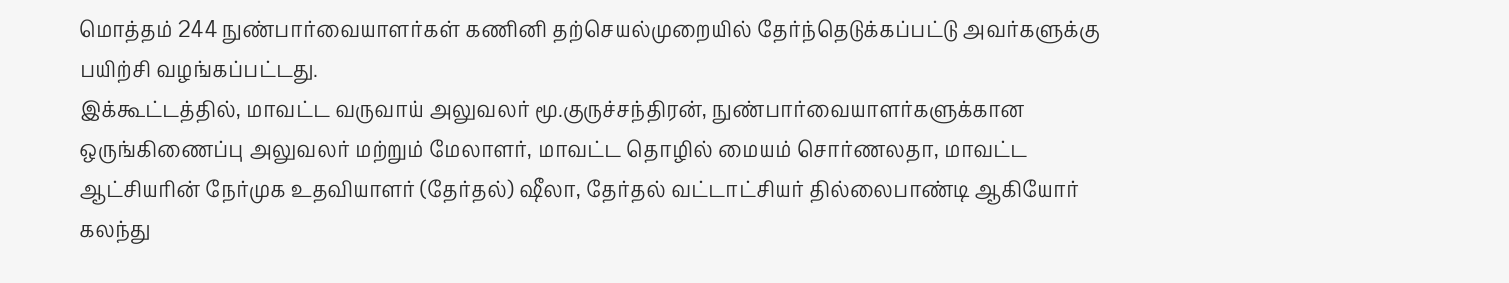மொத்தம் 244 நுண்பார்வையாளர்கள் கணினி தற்செயல்முறையில் தேர்ந்தெடுக்கப்பட்டு அவர்களுக்கு பயிற்சி வழங்கப்பட்டது.
இக்கூட்டத்தில், மாவட்ட வருவாய் அலுவலர் மூ.குருச்சந்திரன், நுண்பார்வையாளர்களுக்கான ஒருங்கிணைப்பு அலுவலர் மற்றும் மேலாளர், மாவட்ட தொழில் மையம் சொர்ணலதா, மாவட்ட ஆட்சியரின் நேர்முக உதவியாளர் (தேர்தல்) ஷீலா, தேர்தல் வட்டாட்சியர் தில்லைபாண்டி ஆகியோர் கலந்து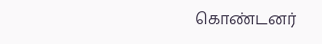கொண்டனர்